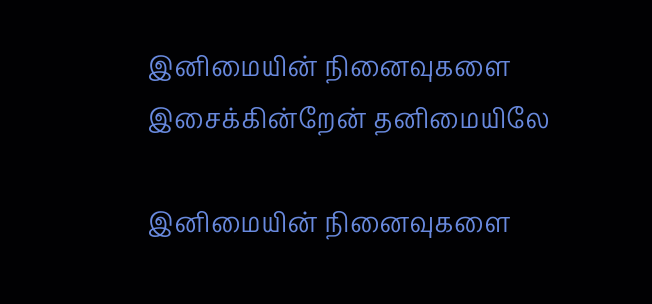இனிமையின் நினைவுகளை இசைக்கின்றேன் தனிமையிலே

இனிமையின் நினைவுகளை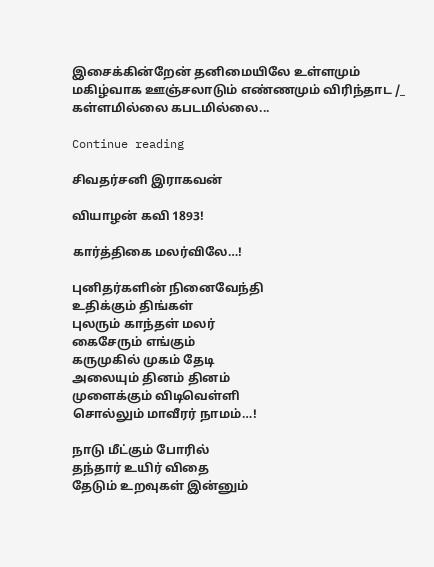இசைக்கின்றேன் தனிமையிலே உள்ளமும் மகிழ்வாக ஊஞ்சலாடும் எண்ணமும் விரிந்தாட /_ கள்ளமில்லை கபடமில்லை...

Continue reading

சிவதர்சனி இராகவன்

வியாழன் கவி 1893!

கார்த்திகை மலர்விலே…!

புனிதர்களின் நினைவேந்தி
உதிக்கும் திங்கள்
புலரும் காந்தள் மலர்
கைசேரும் எங்கும்
கருமுகில் முகம் தேடி
அலையும் தினம் தினம்
முளைக்கும் விடிவெள்ளி
சொல்லும் மாவீரர் நாமம்…!

நாடு மீட்கும் போரில்
தந்தார் உயிர் விதை
தேடும் உறவுகள் இன்னும்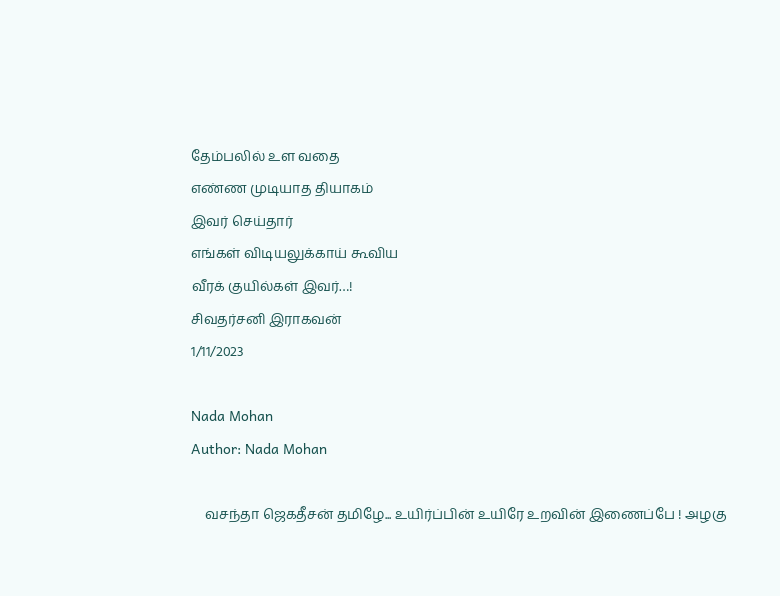தேம்பலில் உள வதை
எண்ண முடியாத தியாகம்
இவர் செய்தார்
எங்கள் விடியலுக்காய் கூவிய
வீரக் குயில்கள் இவர்…!
சிவதர்சனி இராகவன்
1/11/2023

Nada Mohan
Author: Nada Mohan

    வசந்தா ஜெகதீசன் தமிழே... உயிர்ப்பின் உயிரே உறவின் இணைப்பே ! அழகு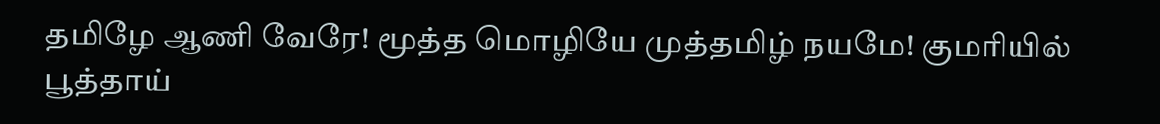தமிழே ஆணி வேரே! மூத்த மொழியே முத்தமிழ் நயமே! குமரியில் பூத்தாய்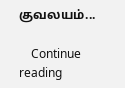குவலயம்...

    Continue reading